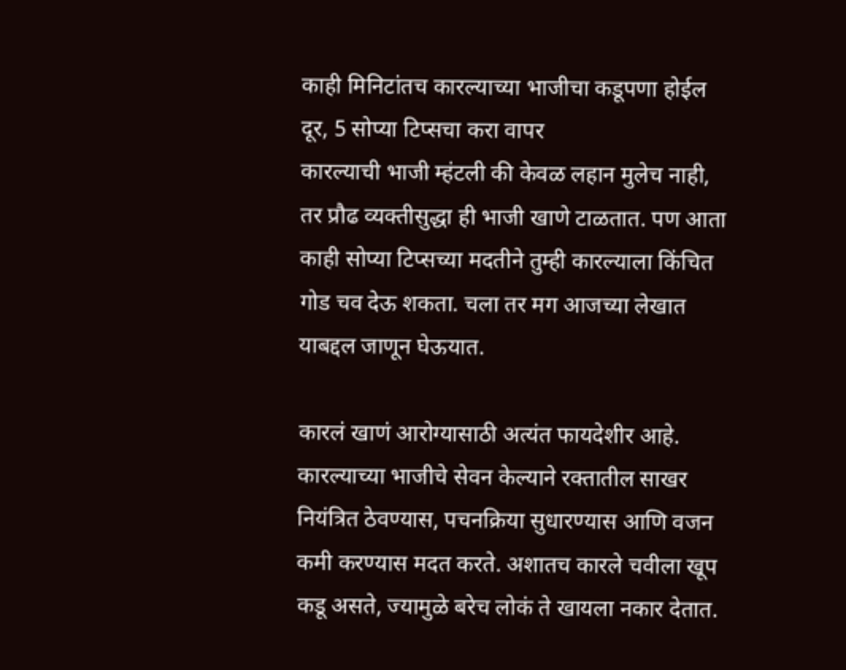काही मिनिटांतच कारल्याच्या भाजीचा कडूपणा होईल दूर, 5 सोप्या टिप्सचा करा वापर
कारल्याची भाजी म्हंटली की केवळ लहान मुलेच नाही, तर प्रौढ व्यक्तीसुद्धा ही भाजी खाणे टाळतात. पण आता काही सोप्या टिप्सच्या मदतीने तुम्ही कारल्याला किंचित गोड चव देऊ शकता. चला तर मग आजच्या लेखात याबद्दल जाणून घेऊयात.

कारलं खाणं आरोग्यासाठी अत्यंत फायदेशीर आहे. कारल्याच्या भाजीचे सेवन केल्याने रक्तातील साखर नियंत्रित ठेवण्यास, पचनक्रिया सुधारण्यास आणि वजन कमी करण्यास मदत करते. अशातच कारले चवीला खूप कडू असते, ज्यामुळे बरेच लोकं ते खायला नकार देतात.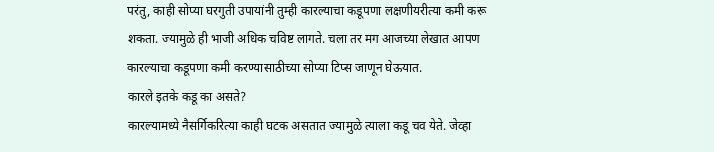परंतु, काही सोप्या घरगुती उपायांनी तुम्ही कारल्याचा कडूपणा लक्षणीयरीत्या कमी करू शकता. ज्यामुळे ही भाजी अधिक चविष्ट लागते. चला तर मग आजच्या लेखात आपण कारल्याचा कडूपणा कमी करण्यासाठीच्या सोप्या टिप्स जाणून घेऊयात.
कारले इतके कडू का असते?
कारल्यामध्ये नैसर्गिकरित्या काही घटक असतात ज्यामुळे त्याला कडू चव येते. जेव्हा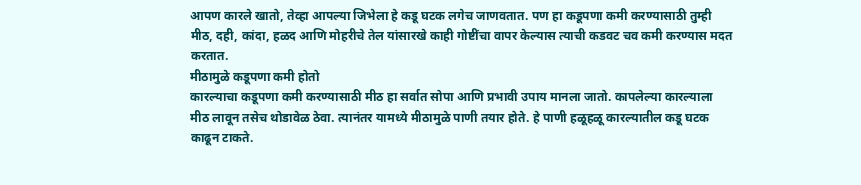आपण कारले खातो, तेव्हा आपल्या जिभेला हे कडू घटक लगेच जाणवतात. पण हा कडूपणा कमी करण्यासाठी तुम्ही मीठ, दही, कांदा, हळद आणि मोहरीचे तेल यांसारखे काही गोष्टींचा वापर केल्यास त्याची कडवट चव कमी करण्यास मदत करतात.
मीठामुळे कडूपणा कमी होतो
कारल्याचा कडूपणा कमी करण्यासाठी मीठ हा सर्वात सोपा आणि प्रभावी उपाय मानला जातो. कापलेल्या कारल्याला मीठ लावून तसेच थोडावेळ ठेवा. त्यानंतर यामध्ये मीठामुळे पाणी तयार होते. हे पाणी हळूहळू कारल्यातील कडू घटक काढून टाकते.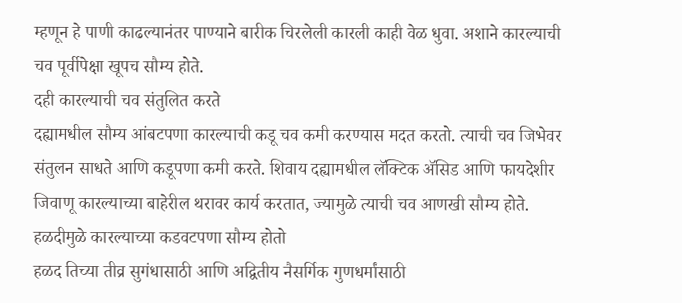म्हणून हे पाणी काढल्यानंतर पाण्याने बारीक चिरलेली कारली काही वेळ धुवा. अशाने कारल्याची चव पूर्वीपेक्षा खूपच सौम्य होते.
दही कारल्याची चव संतुलित करते
दह्यामधील सौम्य आंबटपणा कारल्याची कडू चव कमी करण्यास मदत करतो. त्याची चव जिभेवर संतुलन साधते आणि कडूपणा कमी करते. शिवाय दह्यामधील लॅक्टिक ॲसिड आणि फायदेशीर जिवाणू कारल्याच्या बाहेरील थरावर कार्य करतात, ज्यामुळे त्याची चव आणखी सौम्य होते.
हळदीमुळे कारल्याच्या कडवटपणा सौम्य होतो
हळद तिच्या तीव्र सुगंधासाठी आणि अद्वितीय नैसर्गिक गुणधर्मांसाठी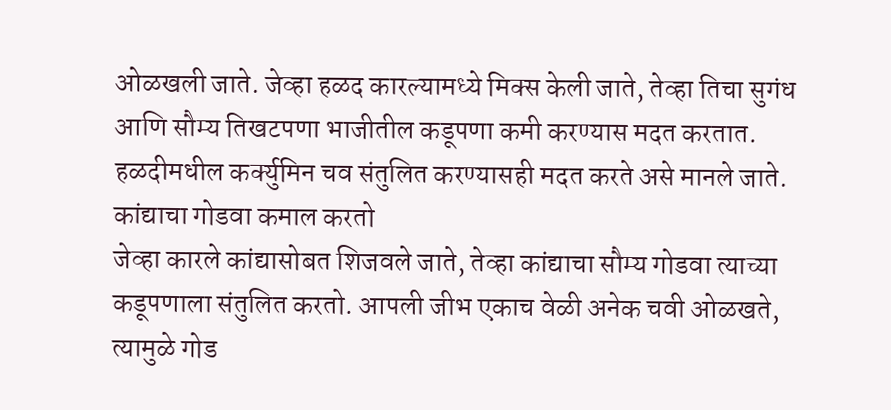ओळखली जाते. जेव्हा हळद कारल्यामध्ये मिक्स केली जाते, तेव्हा तिचा सुगंध आणि सौम्य तिखटपणा भाजीतील कडूपणा कमी करण्यास मदत करतात. हळदीमधील कर्क्युमिन चव संतुलित करण्यासही मदत करते असे मानले जाते.
कांद्याचा गोडवा कमाल करतो
जेव्हा कारले कांद्यासोबत शिजवले जाते, तेव्हा कांद्याचा सौम्य गोडवा त्याच्या कडूपणाला संतुलित करतो. आपली जीभ एकाच वेळी अनेक चवी ओळखते, त्यामुळे गोड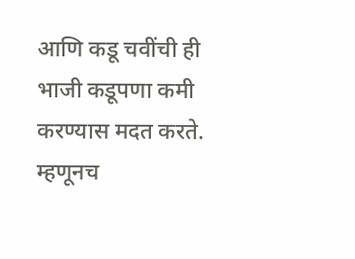आणि कडू चवींची ही भाजी कडूपणा कमी करण्यास मदत करते. म्हणूनच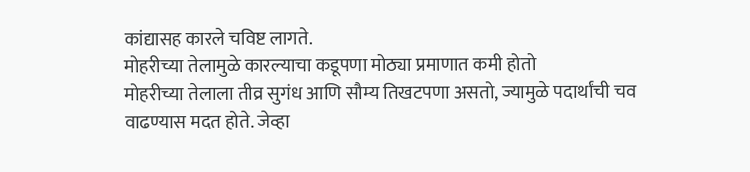कांद्यासह कारले चविष्ट लागते.
मोहरीच्या तेलामुळे कारल्याचा कडूपणा मोठ्या प्रमाणात कमी होतो
मोहरीच्या तेलाला तीव्र सुगंध आणि सौम्य तिखटपणा असतो, ज्यामुळे पदार्थांची चव वाढण्यास मदत होते. जेव्हा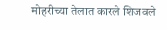मोहरीच्या तेलात कारले शिजवले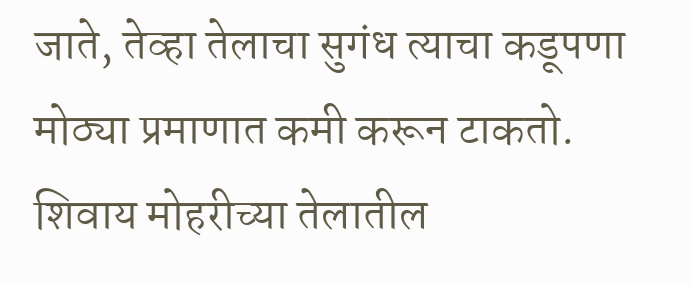जाते, तेव्हा तेलाचा सुगंध त्याचा कडूपणा मोठ्या प्रमाणात कमी करून टाकतो. शिवाय मोहरीच्या तेलातील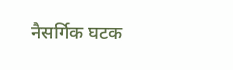नैसर्गिक घटक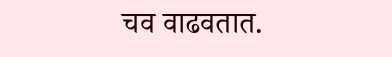चव वाढवतात.